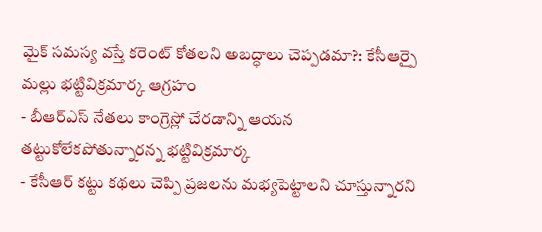మైక్ సమస్య వస్తే కరెంట్ కోతలని అబద్ధాలు చెప్పడమా?: కేసీఆర్పై మల్లు భట్టివిక్రమార్క ఆగ్రహం
- బీఆర్ఎస్ నేతలు కాంగ్రెస్లో చేరడాన్ని ఆయన తట్టుకోలేకపోతున్నారన్న భట్టివిక్రమార్క
- కేసీఆర్ కట్టు కథలు చెప్పి ప్రజలను మభ్యపెట్టాలని చూస్తున్నారని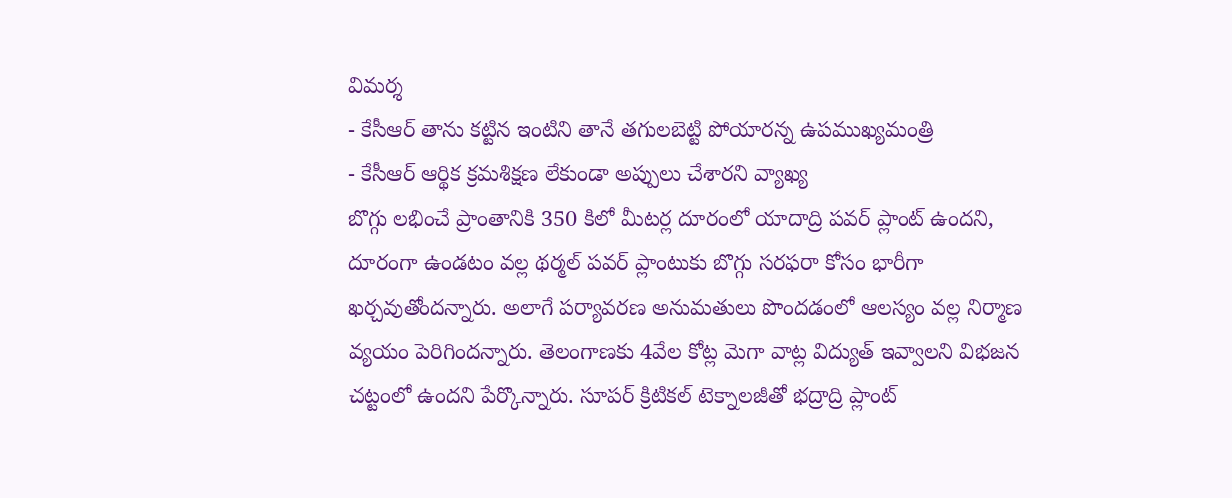విమర్శ
- కేసీఆర్ తాను కట్టిన ఇంటిని తానే తగులబెట్టి పోయారన్న ఉపముఖ్యమంత్రి
- కేసీఆర్ ఆర్థిక క్రమశిక్షణ లేకుండా అప్పులు చేశారని వ్యాఖ్య
బొగ్గు లభించే ప్రాంతానికి 350 కిలో మీటర్ల దూరంలో యాదాద్రి పవర్ ప్లాంట్ ఉందని, దూరంగా ఉండటం వల్ల థర్మల్ పవర్ ప్లాంటుకు బొగ్గు సరఫరా కోసం భారీగా ఖర్చవుతోందన్నారు. అలాగే పర్యావరణ అనుమతులు పొందడంలో ఆలస్యం వల్ల నిర్మాణ వ్యయం పెరిగిందన్నారు. తెలంగాణకు 4వేల కోట్ల మెగా వాట్ల విద్యుత్ ఇవ్వాలని విభజన చట్టంలో ఉందని పేర్కొన్నారు. సూపర్ క్రిటికల్ టెక్నాలజీతో భద్రాద్రి ప్లాంట్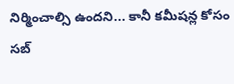నిర్మించాల్సి ఉందని... కానీ కమీషన్ల కోసం సబ్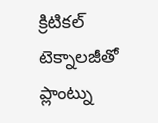క్రిటికల్ టెక్నాలజీతో ప్లాంట్ను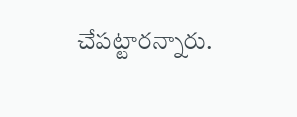చేపట్టారన్నారు.